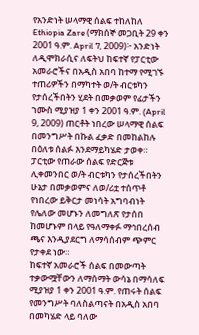የአንድነት ሠላማዊ ሰልፍ ተከለከለ
Ethiopia Zare (ማክሰኞ መጋቢት 29 ቀን 2001 ዓ.ም. April 7, 2009)፦ አንድነት ለዲሞክራሲና ለፍትህ ከፍተኛ የፓርቲው አመራሮችና በአዲስ አበባ ከተማ የሚገኙ ተጠሪዎችን በማካተት ወ/ት ብርቱካን የታሰረችበትን ሂደት በመቃወም የፊታችን ኀሙስ ሚያዝያ 1 ቀን 2001 ዓ.ም. (April 9, 2009) ጠርቶት ነበረው ሠላማዊ ሰልፍ በመንግሥት በኩል ፈቃድ በመከልከሉ በዕለቱ ሰልፉ እንደማይካሄድ ታወቀ።
ፓርቲው የጠራው ሰልፍ የድርጅቱ ሊቀመንበር ወ/ት ብርቱካን የታሰረችበትን ሁኔታ በመቃወምና ለወ/ሪቷ ተሰጥቶ የነበረው ይቅርታ መነሳት አግባብነት የሌለው መሆኑን ለመግለጽ የታሰበ ከመሆኑም በላይ የዓለማቀፉ ማኅበረሰብ ጫና እንዲያደርግ ለማሳሰብም ጭምር የታቀደ ነው።
ከፍተኛ አመራሮች ሰልፍ በመውጣት ተቃውሟቸውን ለማሰማት ውሳኔ በማሳለፍ ሚያዝያ 1 ቀን 2001 ዓ.ም. የጠሩት ሰልፍ የመንግሥት ባለስልጣናት በአዲስ አበባ በመካሄድ ላይ ባለው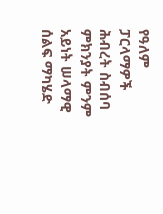የዓለም ፓርላማዎች ሕብረት ስብሰባ ምክንያት ምንም አይነት ሠላማዊ ሰልፍ ማካሄድ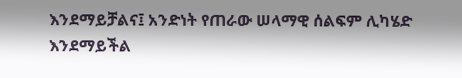እንደማይቻልና፤ አንድነት የጠራው ሠላማዊ ሰልፍም ሊካሄድ እንደማይችል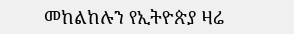መከልከሉን የኢትዮጵያ ዛሬ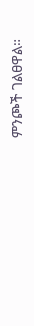ምንጮች ገልፀዋል።